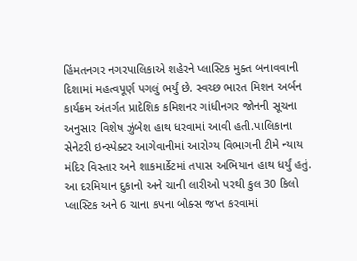હિંમતનગર નગરપાલિકાએ શહેરને પ્લાસ્ટિક મુક્ત બનાવવાની દિશામાં મહત્વપૂર્ણ પગલું ભર્યું છે. સ્વચ્છ ભારત મિશન અર્બન કાર્યક્રમ અંતર્ગત પ્રાદેશિક કમિશનર ગાંધીનગર જોનની સૂચના અનુસાર વિશેષ ઝુંબેશ હાથ ધરવામાં આવી હતી.પાલિકાના સેનેટરી ઇન્સ્પેક્ટર આગેવાનીમાં આરોગ્ય વિભાગની ટીમે ન્યાય મંદિર વિસ્તાર અને શાકમાર્કેટમાં તપાસ અભિયાન હાથ ધર્યું હતું. આ દરમિયાન દુકાનો અને ચાની લારીઓ પરથી કુલ 30 કિલો પ્લાસ્ટિક અને 6 ચાના કપના બોક્સ જપ્ત કરવામાં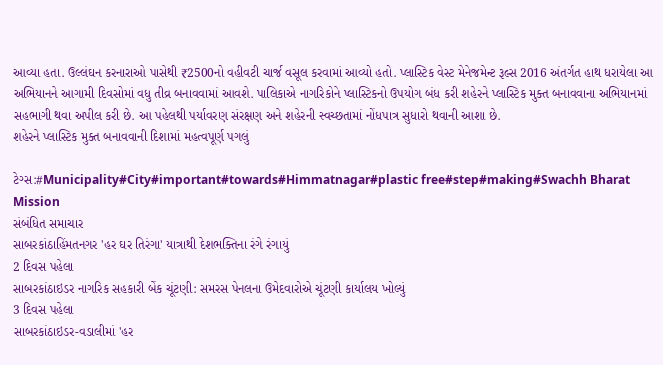આવ્યા હતા. ઉલ્લંઘન કરનારાઓ પાસેથી ₹2500નો વહીવટી ચાર્જ વસૂલ કરવામાં આવ્યો હતો. પ્લાસ્ટિક વેસ્ટ મેનેજમેન્ટ રૂલ્સ 2016 અંતર્ગત હાથ ધરાયેલા આ અભિયાનને આગામી દિવસોમાં વધુ તીવ્ર બનાવવામાં આવશે. પાલિકાએ નાગરિકોને પ્લાસ્ટિકનો ઉપયોગ બંધ કરી શહેરને પ્લાસ્ટિક મુક્ત બનાવવાના અભિયાનમાં સહભાગી થવા અપીલ કરી છે. આ પહેલથી પર્યાવરણ સંરક્ષણ અને શહેરની સ્વચ્છતામાં નોંધપાત્ર સુધારો થવાની આશા છે.
શહેરને પ્લાસ્ટિક મુક્ત બનાવવાની દિશામાં મહત્વપૂર્ણ પગલું

ટેગ્સ:#Municipality#City#important#towards#Himmatnagar#plastic free#step#making#Swachh Bharat Mission
સંબંધિત સમાચાર
સાબરકાંઠાહિંમતનગર 'હર ઘર તિરંગા' યાત્રાથી દેશભક્તિના રંગે રંગાયું
2 દિવસ પહેલા
સાબરકાંઠાઇડર નાગરિક સહકારી બેંક ચૂંટણી: સમરસ પેનલના ઉમેદવારોએ ચૂંટણી કાર્યાલય ખોલ્યું
3 દિવસ પહેલા
સાબરકાંઠાઇડર-વડાલીમાં 'હર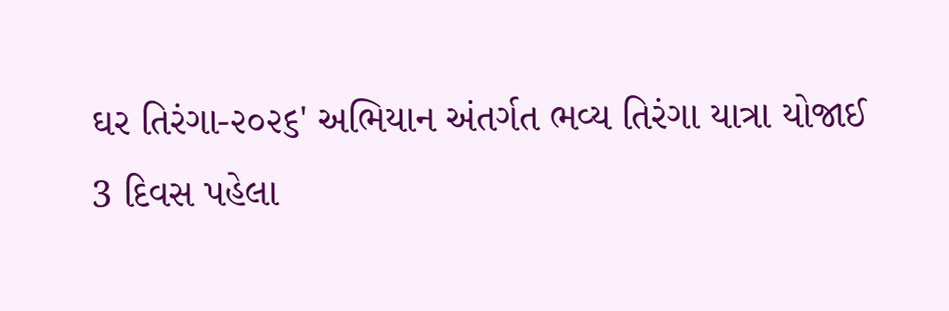ઘર તિરંગા-૨૦૨૬' અભિયાન અંતર્ગત ભવ્ય તિરંગા યાત્રા યોજાઈ
3 દિવસ પહેલા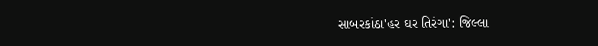સાબરકાંઠા'હર ઘર તિરંગા': જિલ્લા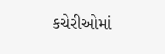કચેરીઓમાં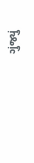ગુંજ્યું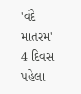'વંદે માતરમ'
4 દિવસ પહેલા